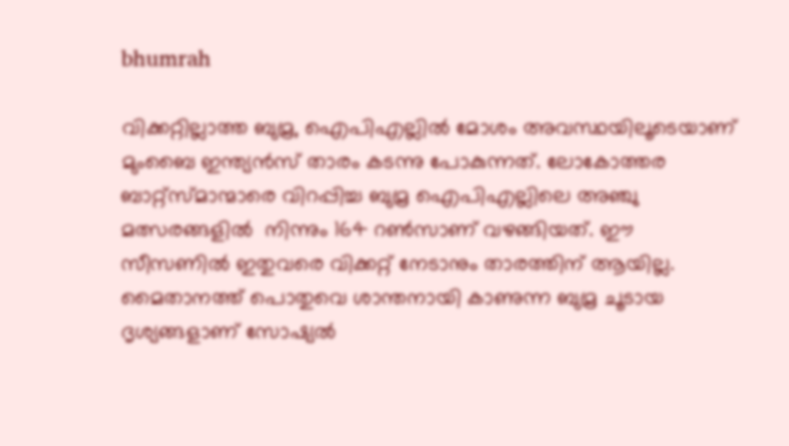bhumrah

വിക്കറ്റില്ലാത്ത ബുമ്ര, ഐപിഎല്ലില്‍ മോശം അവസ്ഥയിലൂടെയാണ് മുംബൈ ഇന്ത്യന്‍സ് താരം കടന്നു പോകുന്നത്. ലോകോത്തര ബാറ്റ്സ്മാന്മാരെ വിറപ്പിച്ച ബുമ്ര ഐപിഎല്ലിലെ അഞ്ചു മത്സരങ്ങളില്‍  നിന്നും 164 റണ്‍സാണ് വഴങ്ങിയത്. ഈ സീസണില്‍ ഇതുവരെ വിക്കറ്റ് നേടാനും താരത്തിന് ആയില്ല. മൈതാനത്ത് പൊതുവെ ശാന്തനായി കാണുന്ന ബുമ്ര ചൂടായ ദൃശ്യങ്ങളാണ് സോഷ്യല്‍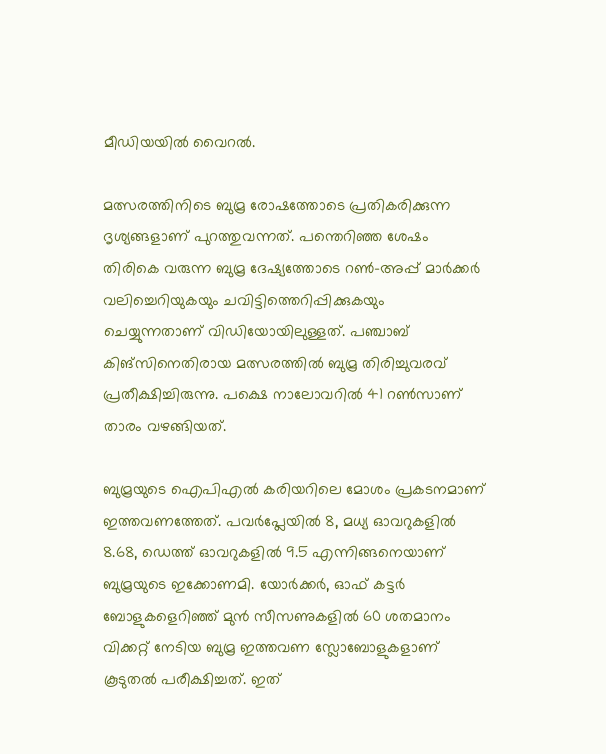മീഡിയയില്‍ വൈറല്‍.

മത്സരത്തിനിടെ ബുമ്ര രോഷത്തോടെ പ്രതികരിക്കുന്ന ദൃശ്യങ്ങളാണ് പുറത്തുവന്നത്. പന്തെറിഞ്ഞ ശേഷം തിരികെ വരുന്ന ബുമ്ര ദേഷ്യത്തോടെ റൺ-അപ്പ് മാർക്കർ വലിച്ചെറിയുകയും ചവിട്ടിത്തെറിപ്പിക്കുകയും ചെയ്യുന്നതാണ് വിഡിയോയിലുള്ളത്. പഞ്ചാബ് കിങ്സിനെതിരായ മത്സരത്തില്‍ ബുമ്ര തിരിച്ചുവരവ് പ്രതീക്ഷിച്ചിരുന്നു. പക്ഷെ നാലോവറില്‍ 41 റണ്‍സാണ് താരം വഴങ്ങിയത്.

ബുമ്രയുടെ ഐപിഎല്‍ കരിയറിലെ മോശം പ്രകടനമാണ് ഇത്തവണത്തേത്. പവര്‍പ്ലേയില്‍ 8, മധ്യ ഓവറുകളില്‍ 8.68, ഡെത്ത് ഓവറുകളില്‍ 9.5 എന്നിങ്ങനെയാണ് ബുമ്രയുടെ ഇക്കോണമി. യോര്‍ക്കര്‍, ഓഫ് കട്ടര്‍ ബോളുകളെറിഞ്ഞ് മുന്‍ സീസണുകളില്‍ 60 ശതമാനം വിക്കറ്റ് നേടിയ ബുമ്ര ഇത്തവണ സ്ലോബോളുകളാണ് കൂടുതല്‍ പരീക്ഷിച്ചത്. ഇത്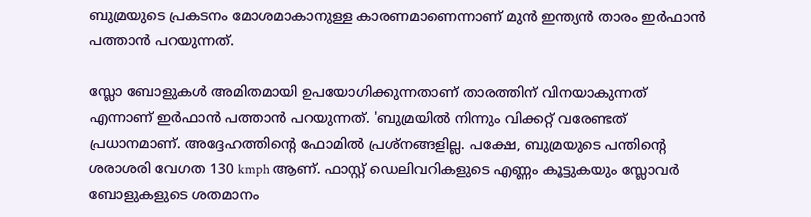ബുമ്രയുടെ പ്രകടനം മോശമാകാനുള്ള കാരണമാണെന്നാണ് മുന്‍ ഇന്ത്യന്‍ താരം ഇര്‍ഫാന്‍ പത്താന്‍ പറയുന്നത്.

സ്ലോ ബോളുകള്‍ അമിതമായി ഉപയോഗിക്കുന്നതാണ് താരത്തിന് വിനയാകുന്നത് എന്നാണ് ഇര്‍ഫാന്‍ പത്താന്‍ പറയുന്നത്. 'ബുമ്രയില്‍ നിന്നും വിക്കറ്റ് വരേണ്ടത് പ്രധാനമാണ്. അദ്ദേഹത്തിന്‍റെ ഫോമില്‍ പ്രശ്നങ്ങളില്ല. പക്ഷേ, ബുമ്രയുടെ പന്തിന്‍റെ ശരാശരി വേഗത 130 kmph ആണ്. ഫാസ്റ്റ് ഡെലിവറികളുടെ എണ്ണം കൂട്ടുകയും സ്ലോവർ ബോളുകളുടെ ശതമാനം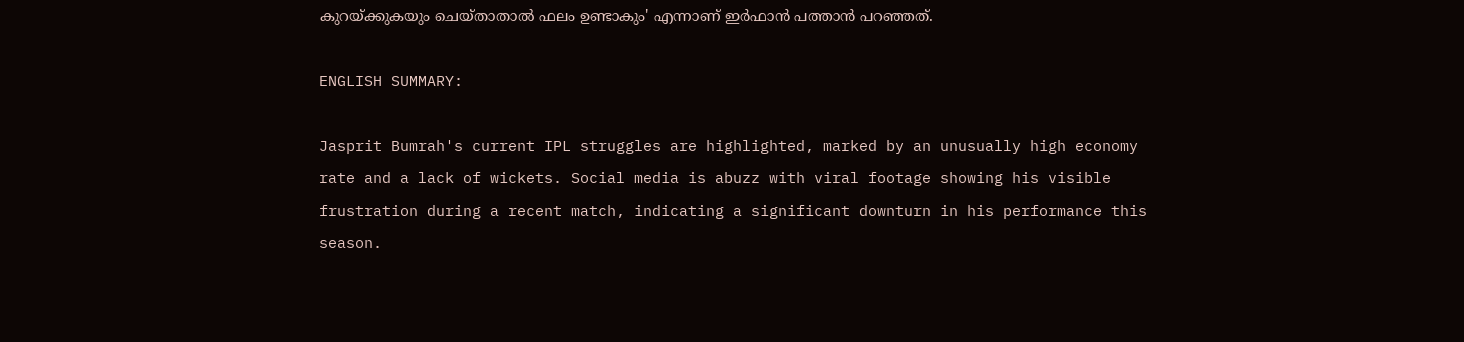കുറയ്ക്കുകയും ചെയ്താതാല്‍ ഫലം ഉണ്ടാകും' എന്നാണ് ഇര്‍ഫാന്‍ പത്താന്‍ പറഞ്ഞത്.

ENGLISH SUMMARY:

Jasprit Bumrah's current IPL struggles are highlighted, marked by an unusually high economy rate and a lack of wickets. Social media is abuzz with viral footage showing his visible frustration during a recent match, indicating a significant downturn in his performance this season.